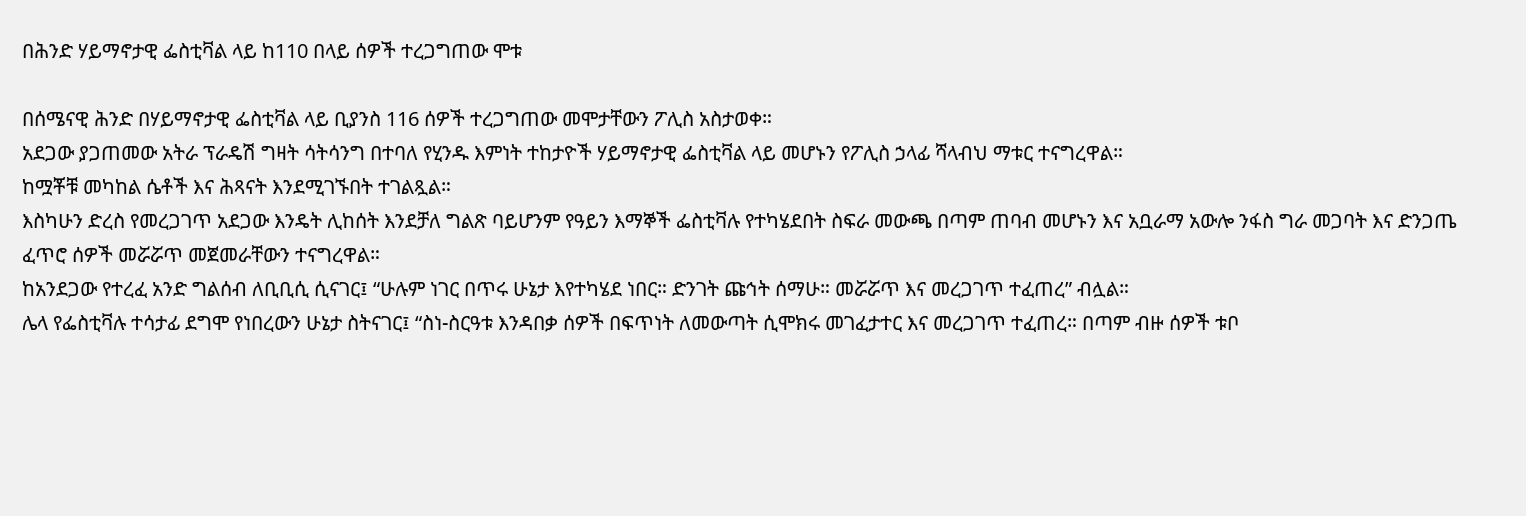በሕንድ ሃይማኖታዊ ፌስቲቫል ላይ ከ110 በላይ ሰዎች ተረጋግጠው ሞቱ

በሰሜናዊ ሕንድ በሃይማኖታዊ ፌስቲቫል ላይ ቢያንስ 116 ሰዎች ተረጋግጠው መሞታቸውን ፖሊስ አስታወቀ።
አደጋው ያጋጠመው አትራ ፕራዴሽ ግዛት ሳትሳንግ በተባለ የሂንዱ እምነት ተከታዮች ሃይማኖታዊ ፌስቲቫል ላይ መሆኑን የፖሊስ ኃላፊ ሻላብህ ማቱር ተናግረዋል።
ከሟቾቹ መካከል ሴቶች እና ሕጻናት እንደሚገኙበት ተገልጿል።
እስካሁን ድረስ የመረጋገጥ አደጋው እንዴት ሊከሰት እንደቻለ ግልጽ ባይሆንም የዓይን እማኞች ፌስቲቫሉ የተካሄደበት ስፍራ መውጫ በጣም ጠባብ መሆኑን እና አቧራማ አውሎ ንፋስ ግራ መጋባት እና ድንጋጤ ፈጥሮ ሰዎች መሯሯጥ መጀመራቸውን ተናግረዋል።
ከአንደጋው የተረፈ አንድ ግልሰብ ለቢቢሲ ሲናገር፤ “ሁሉም ነገር በጥሩ ሁኔታ እየተካሄደ ነበር። ድንገት ጩኅት ሰማሁ። መሯሯጥ እና መረጋገጥ ተፈጠረ” ብሏል።
ሌላ የፌስቲቫሉ ተሳታፊ ደግሞ የነበረውን ሁኔታ ስትናገር፤ “ስነ-ስርዓቱ እንዳበቃ ሰዎች በፍጥነት ለመውጣት ሲሞክሩ መገፈታተር እና መረጋገጥ ተፈጠረ። በጣም ብዙ ሰዎች ቱቦ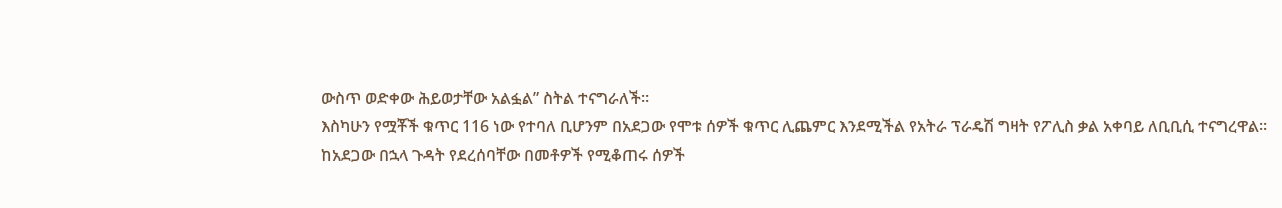ውስጥ ወድቀው ሕይወታቸው አልፏል” ስትል ተናግራለች።
እስካሁን የሟቾች ቁጥር 116 ነው የተባለ ቢሆንም በአደጋው የሞቱ ሰዎች ቁጥር ሊጨምር እንደሚችል የአትራ ፕራዴሽ ግዛት የፖሊስ ቃል አቀባይ ለቢቢሲ ተናግረዋል።
ከአደጋው በኋላ ጉዳት የደረሰባቸው በመቶዎች የሚቆጠሩ ሰዎች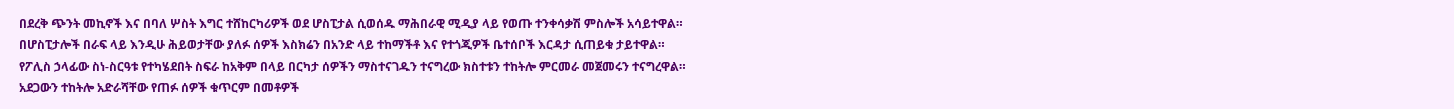በደረቅ ጭንት መኪኖች እና በባለ ሦስት እግር ተሸከርካሪዎች ወደ ሆስፒታል ሲወሰዱ ማሕበራዊ ሚዲያ ላይ የወጡ ተንቀሳቃሽ ምስሎች አሳይተዋል።
በሆስፒታሎች በራፍ ላይ እንዲሁ ሕይወታቸው ያለፉ ሰዎች እስክሬን በአንድ ላይ ተከማችቶ እና የተጎጂዎች ቤተሰቦች እርዳታ ሲጠይቁ ታይተዋል።
የፖሊስ ኃላፊው ስነ-ስርዓቱ የተካሄደበት ስፍራ ከአቅም በላይ በርካታ ሰዎችን ማስተናገዱን ተናግረው ክስተቱን ተከትሎ ምርመራ መጀመሩን ተናግረዋል።
አደጋውን ተከትሎ አድራሻቸው የጠፉ ሰዎች ቁጥርም በመቶዎች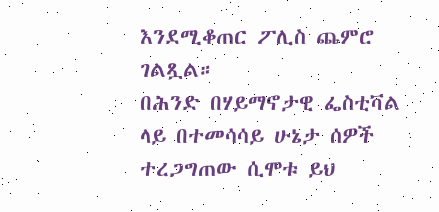እንደሚቆጠር ፖሊስ ጨምሮ ገልጿል።
በሕንድ በሃይማኖታዊ ፌስቲቫል ላይ በተመሳሳይ ሁኔታ ሰዎች ተረጋግጠው ሲሞቱ ይህ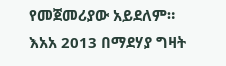የመጀመሪያው አይደለም።
እአአ 2013 በማደሃያ ግዛት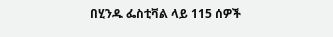በሂንዱ ፌስቲቫል ላይ 115 ሰዎች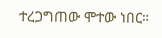ተረጋግጠው ሞተው ነበር።